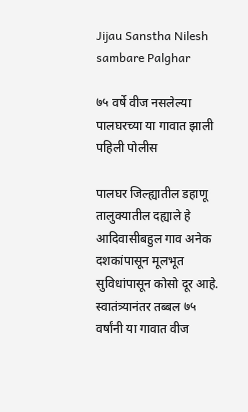Jijau Sanstha Nilesh sambare Palghar

७५ वर्षे वीज नसलेल्या पालघरच्या या गावात झाली पहिली पोलीस

पालघर जिल्ह्यातील डहाणू तालुक्यातील दह्याले हे आदिवासीबहुल गाव अनेक दशकांपासून मूलभूत सुविधांपासून कोसो दूर आहे. स्वातंत्र्यानंतर तब्बल ७५ वर्षांनी या गावात वीज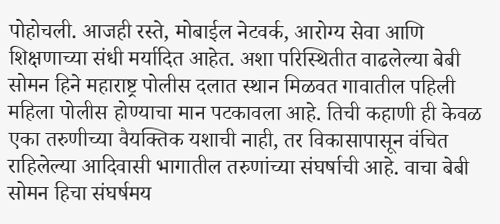पोहोचली. आजही रस्ते, मोबाईल नेटवर्क, आरोग्य सेवा आणि शिक्षणाच्या संधी मर्यादित आहेत. अशा परिस्थितीत वाढलेल्या बेबी सोमन हिने महाराष्ट्र पोलीस दलात स्थान मिळवत गावातील पहिली महिला पोलीस होण्याचा मान पटकावला आहे. तिची कहाणी ही केवळ एका तरुणीच्या वैयक्तिक यशाची नाही, तर विकासापासून वंचित राहिलेल्या आदिवासी भागातील तरुणांच्या संघर्षाची आहे. वाचा बेबी सोमन हिचा संघर्षमय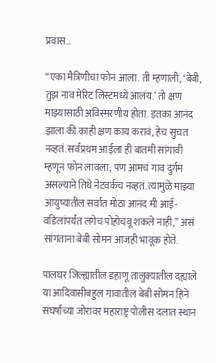प्रवास…

“एका मैत्रिणीचा फोन आला. ती म्हणाली, ‘बेबी, तुझं नाव मेरिट लिस्टमध्ये आलंय.’ तो क्षण माझ्यासाठी अविस्मरणीय होता. इतका आनंद झाला की काही क्षण काय करावं, हेच सुचत नव्हतं. सर्वप्रथम आईला ही बातमी सांगावी म्हणून फोन लावला; पण आमचं गाव दुर्गम असल्याने तिथे नेटवर्कच नव्हतं. त्यामुळे माझ्या आयुष्यातील सर्वात मोठा आनंद मी आई-वडिलांपर्यंत लगेच पोहोचवू शकले नाही,” असं सांगताना बेबी सोमन आजही भावूक होते.

पालघर जिल्ह्यातील डहाणू तालुक्यातील दह्याले या आदिवासीबहुल गावातील बेबी सोमन हिने संघर्षाच्या जोरावर महाराष्ट्र पोलीस दलात स्थान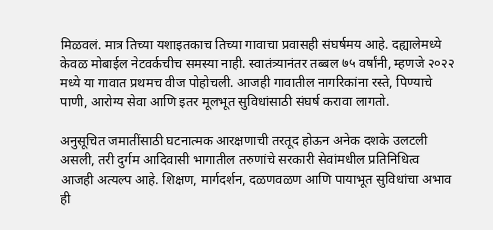मिळवलं. मात्र तिच्या यशाइतकाच तिच्या गावाचा प्रवासही संघर्षमय आहे. दह्यालेमध्ये केवळ मोबाईल नेटवर्कचीच समस्या नाही. स्वातंत्र्यानंतर तब्बल ७५ वर्षांनी, म्हणजे २०२२ मध्ये या गावात प्रथमच वीज पोहोचली. आजही गावातील नागरिकांना रस्ते, पिण्याचे पाणी, आरोग्य सेवा आणि इतर मूलभूत सुविधांसाठी संघर्ष करावा लागतो.

अनुसूचित जमातींसाठी घटनात्मक आरक्षणाची तरतूद होऊन अनेक दशके उलटली असली, तरी दुर्गम आदिवासी भागातील तरुणांचे सरकारी सेवांमधील प्रतिनिधित्व आजही अत्यल्प आहे. शिक्षण, मार्गदर्शन, दळणवळण आणि पायाभूत सुविधांचा अभाव ही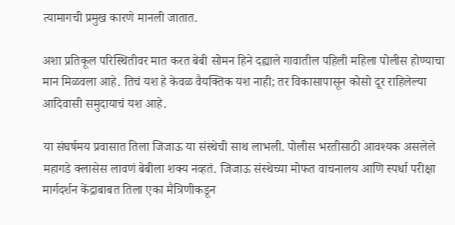त्यामागची प्रमुख कारणे मानली जातात.

अशा प्रतिकूल परिस्थितीवर मात करत बेबी सोमन हिने दह्याले गावातील पहिली महिला पोलीस होण्याचा मान मिळवला आहे. तिचं यश हे केवळ वैयक्तिक यश नाही; तर विकासापासून कोसो दूर राहिलेल्या आदिवासी समुदायाचं यश आहे.

या संघर्षमय प्रवासात तिला जिजाऊ या संस्थेची साथ लाभली. पोलीस भरतीसाठी आवश्यक असलेले महागडे क्लासेस लावणं बेबीला शक्य नव्हतं. जिजाऊ संस्थेच्या मोफत वाचनालय आणि स्पर्धा परीक्षा मार्गदर्शन केंद्राबाबत तिला एका मैत्रिणीकडून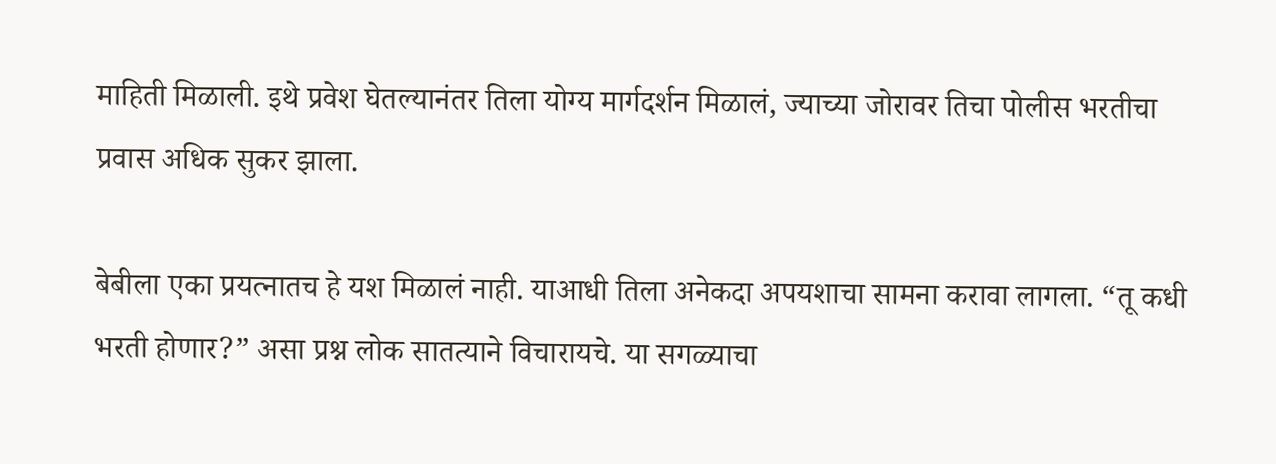माहिती मिळाली. इथे प्रवेश घेतल्यानंतर तिला योग्य मार्गदर्शन मिळालं, ज्याच्या जोरावर तिचा पोलीस भरतीचा प्रवास अधिक सुकर झाला.

बेबीला एका प्रयत्नातच हे यश मिळालं नाही. याआधी तिला अनेकदा अपयशाचा सामना करावा लागला. “तू कधी भरती होणार?” असा प्रश्न लोक सातत्याने विचारायचे. या सगळ्याचा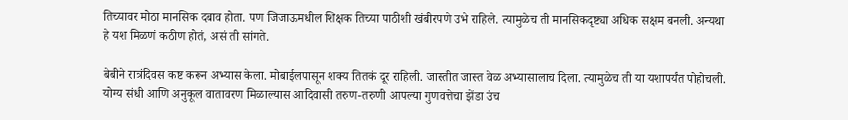तिच्यावर मोठा मानसिक दबाव होता. पण जिजाऊमधील शिक्षक तिच्या पाठीशी खंबीरपणे उभे राहिले. त्यामुळेच ती मानसिकदृष्ट्या अधिक सक्षम बनली. अन्यथा हे यश मिळणं कठीण होतं, असं ती सांगते.

बेबीने रात्रंदिवस कष्ट करून अभ्यास केला. मोबाईलपासून शक्य तितकं दूर राहिली. जास्तीत जास्त वेळ अभ्यासालाच दिला. त्यामुळेच ती या यशापर्यंत पोहोचली. योग्य संधी आणि अनुकूल वातावरण मिळाल्यास आदिवासी तरुण-तरुणी आपल्या गुणवत्तेचा झेंडा उंच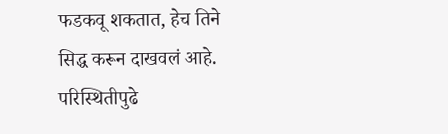फडकवू शकतात, हेच तिने सिद्ध करून दाखवलं आहे. परिस्थितीपुढे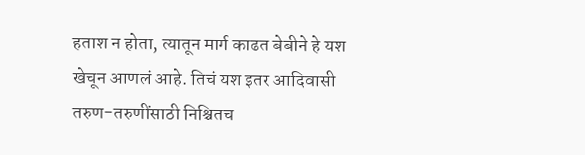हताश न होता, त्यातून मार्ग काढत बेबीने हे यश खेचून आणलं आहे. तिचं यश इतर आदिवासी तरुण-तरुणींसाठी निश्चितच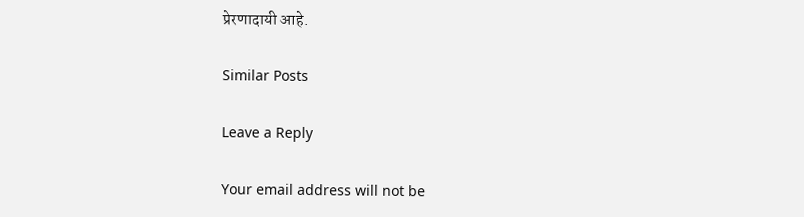प्रेरणादायी आहे.

Similar Posts

Leave a Reply

Your email address will not be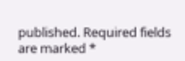published. Required fields are marked *